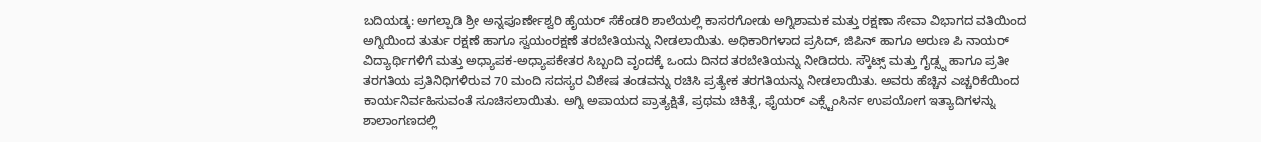ಬದಿಯಡ್ಕ: ಅಗಲ್ಪಾಡಿ ಶ್ರೀ ಅನ್ನಪೂರ್ಣೇಶ್ವರಿ ಹೈಯರ್ ಸೆಕೆಂಡರಿ ಶಾಲೆಯಲ್ಲಿ ಕಾಸರಗೋಡು ಅಗ್ನಿಶಾಮಕ ಮತ್ತು ರಕ್ಷಣಾ ಸೇವಾ ವಿಭಾಗದ ವತಿಯಿಂದ ಅಗ್ನಿಯಿಂದ ತುರ್ತು ರಕ್ಷಣೆ ಹಾಗೂ ಸ್ವಯಂರಕ್ಷಣೆ ತರಬೇತಿಯನ್ನು ನೀಡಲಾಯಿತು. ಅಧಿಕಾರಿಗಳಾದ ಪ್ರಸಿದ್, ಜಿಪಿನ್ ಹಾಗೂ ಅರುಣ ಪಿ ನಾಯರ್ ವಿದ್ಯಾರ್ಥಿಗಳಿಗೆ ಮತ್ತು ಅಧ್ಯಾಪಕ-ಅಧ್ಯಾಪಕೇತರ ಸಿಬ್ಬಂದಿ ವೃಂದಕ್ಕೆ ಒಂದು ದಿನದ ತರಬೇತಿಯನ್ನು ನೀಡಿದರು. ಸ್ಕೌಟ್ಸ್ ಮತ್ತು ಗೈಡ್ಸ್ನ ಹಾಗೂ ಪ್ರತೀ ತರಗತಿಯ ಪ್ರತಿನಿಧಿಗಳಿರುವ 70 ಮಂದಿ ಸದಸ್ಯರ ವಿಶೇಷ ತಂಡವನ್ನು ರಚಿಸಿ ಪ್ರತ್ಯೇಕ ತರಗತಿಯನ್ನು ನೀಡಲಾಯಿತು. ಅವರು ಹೆಚ್ಚಿನ ಎಚ್ಚರಿಕೆಯಿಂದ ಕಾರ್ಯನಿರ್ವಹಿಸುವಂತೆ ಸೂಚಿಸಲಾಯಿತು. ಅಗ್ನಿ ಅಪಾಯದ ಪ್ರಾತ್ಯಕ್ಷಿತೆ, ಪ್ರಥಮ ಚಿಕಿತ್ಸೆ, ಫೈಯರ್ ಎಕ್ಸ್ಟೆಂಸಿರ್ನ ಉಪಯೋಗ ಇತ್ಯಾದಿಗಳನ್ನು ಶಾಲಾಂಗಣದಲ್ಲಿ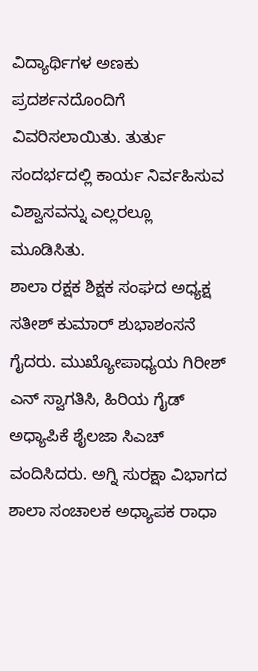ವಿದ್ಯಾರ್ಥಿಗಳ ಅಣಕು ಪ್ರದರ್ಶನದೊಂದಿಗೆ ವಿವರಿಸಲಾಯಿತು. ತುರ್ತು ಸಂದರ್ಭದಲ್ಲಿ ಕಾರ್ಯ ನಿರ್ವಹಿಸುವ ವಿಶ್ವಾಸವನ್ನು ಎಲ್ಲರಲ್ಲೂ ಮೂಡಿಸಿತು.
ಶಾಲಾ ರಕ್ಷಕ ಶಿಕ್ಷಕ ಸಂಘದ ಅಧ್ಯಕ್ಷ ಸತೀಶ್ ಕುಮಾರ್ ಶುಭಾಶಂಸನೆ ಗೈದರು. ಮುಖ್ಯೋಪಾಧ್ಯಯ ಗಿರೀಶ್ ಎನ್ ಸ್ವಾಗತಿಸಿ, ಹಿರಿಯ ಗೈಡ್ ಅಧ್ಯಾಪಿಕೆ ಶೈಲಜಾ ಸಿಎಚ್ ವಂದಿಸಿದರು. ಅಗ್ನಿ ಸುರಕ್ಷಾ ವಿಭಾಗದ ಶಾಲಾ ಸಂಚಾಲಕ ಅಧ್ಯಾಪಕ ರಾಧಾ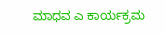ಮಾಧವ ಎ ಕಾರ್ಯಕ್ರಮ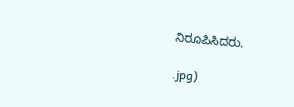ನಿರೂಪಿಸಿದರು.

.jpg)